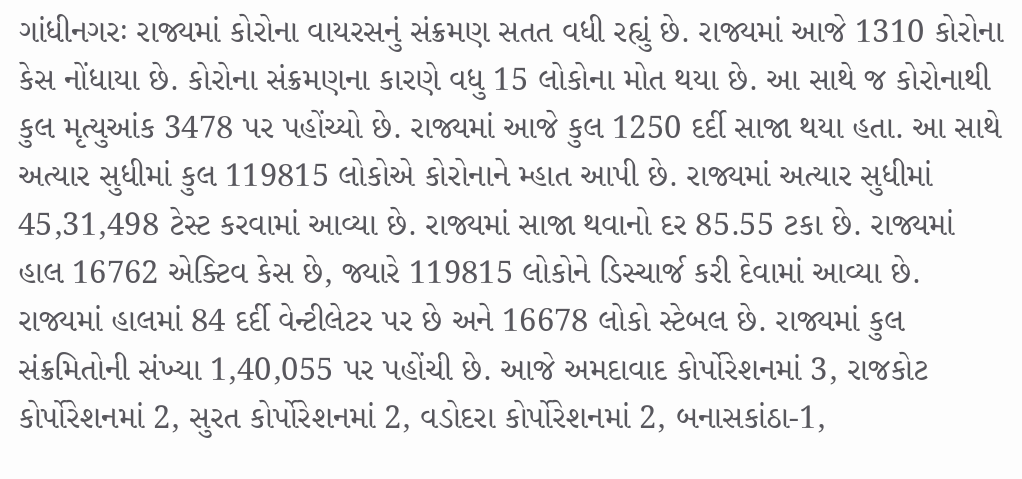ગાંધીનગરઃ રાજ્યમાં કોરોના વાયરસનું સંક્રમણ સતત વધી રહ્યું છે. રાજ્યમાં આજે 1310 કોરોના કેસ નોંધાયા છે. કોરોના સંક્રમણના કારણે વધુ 15 લોકોના મોત થયા છે. આ સાથે જ કોરોનાથી કુલ મૃત્યુઆંક 3478 પર પહોંચ્યો છે. રાજ્યમાં આજે કુલ 1250 દર્દી સાજા થયા હતા. આ સાથે અત્યાર સુધીમાં કુલ 119815 લોકોએ કોરોનાને મ્હાત આપી છે. રાજ્યમાં અત્યાર સુધીમાં 45,31,498 ટેસ્ટ કરવામાં આવ્યા છે. રાજ્યમાં સાજા થવાનો દર 85.55 ટકા છે. રાજ્યમાં હાલ 16762 એક્ટિવ કેસ છે, જ્યારે 119815 લોકોને ડિસ્ચાર્જ કરી દેવામાં આવ્યા છે. રાજ્યમાં હાલમાં 84 દર્દી વેન્ટીલેટર પર છે અને 16678 લોકો સ્ટેબલ છે. રાજ્યમાં કુલ સંક્રમિતોની સંખ્યા 1,40,055 પર પહોંચી છે. આજે અમદાવાદ કોર્પોરેશનમાં 3, રાજકોટ કોર્પોરેશનમાં 2, સુરત કોર્પોરેશનમાં 2, વડોદરા કોર્પોરેશનમાં 2, બનાસકાંઠા-1,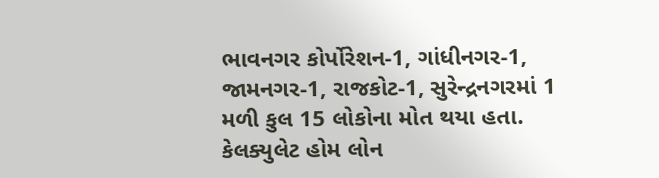ભાવનગર કોર્પોરેશન-1, ગાંધીનગર-1, જામનગર-1, રાજકોટ-1, સુરેન્દ્રનગરમાં 1 મળી કુલ 15 લોકોના મોત થયા હતા. કેલક્યુલેટ હોમ લોન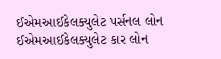ઈએમઆઈકેલક્યુલેટ પર્સનલ લોન ઈએમઆઈકેલક્યુલેટ કાર લોન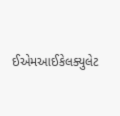ઈએમઆઈકેલક્યુલેટ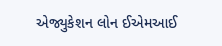એજ્યુકેશન લોન ઈએમઆઈ